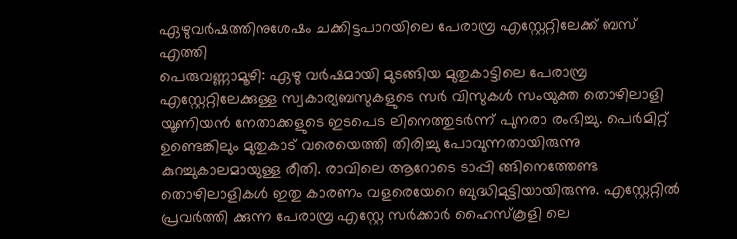ഏഴുവർഷത്തിനുശേഷം ചക്കിട്ടപാറയിലെ പേരാമ്പ്ര എസ്റ്റേറ്റിലേക്ക് ബസ് എത്തി
പെരുവണ്ണാമൂഴി: ഏഴു വർഷമായി മുടങ്ങിയ മുതുകാട്ടിലെ പേരാമ്പ്ര എസ്റ്റേറ്റിലേക്കുള്ള സ്വകാര്യബസുകളുടെ സർ വിസുകൾ സംയുക്ത തൊഴിലാളി യൂണിയൻ നേതാക്കളുടെ ഇടപെട ലിനെത്തുടർന്ന് പുനരാ രംഭിച്ചു. പെർമിറ്റ് ഉണ്ടെങ്കിലും മുതുകാട് വരെയെത്തി തിരിച്ചു പോവുന്നതായിരുന്നു കുറച്ചുകാലമായുള്ള രീതി. രാവിലെ ആറോടെ ടാപ്പി ങ്ങിനെത്തേണ്ട തൊഴിലാളികൾ ഇതു കാരണം വളരെയേറെ ബുദ്ധിമുട്ടിയായിരുന്നു. എസ്റ്റേറ്റിൽ പ്രവർത്തി ക്കുന്ന പേരാമ്പ്ര എസ്റ്റേ സർക്കാർ ഹൈസ്കൂളി ലെ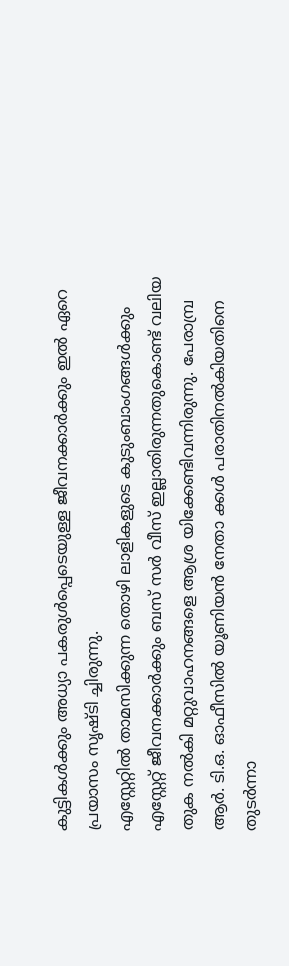കുട്ടികൾക്കും അധ്യാ പകരുൾപ്പെടെയുള്ള ജീവനക്കാർക്കും ഇൽ ഏറെ പ്രയാസം സൃഷ്ടി ച്ചിരുന്നു.
എസ്റ്റേറ്റിൽ താമസിക്കുന്ന തൊഴി ലാളികളുടെ കുടുംബാംഗങ്ങൾക്കും എസ്റ്റേറ്റ് ജീവനക്കാർക്കും ബസ് സർ വീസ് ഇല്ലാതിരുന്നതുകൊണ്ട് വലിയ തുക നൽകി മറ്റുവാഹനങ്ങളെ ആശ്ര യിക്കേണ്ടിവന്നിരുന്നു. പേരാമ്പ്ര ആർ. ടി.ഒ. ഓഫീസിൽ യൂണിയൻ നേതാ ക്കൾ പരാതിനൽകിയതിനെ തുടർന്നാ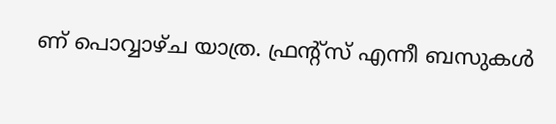ണ് പൊവ്വാഴ്ച യാത്ര. ഫ്രന്റ്സ് എന്നീ ബസുകൾ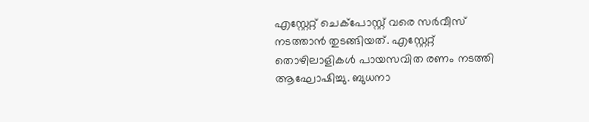എസ്റ്റേറ്റ് ചെക്പോസ്റ്റ് വരെ സർവീസ് നടത്താൻ തുടങ്ങിയത്. എസ്റ്റേറ്റ് തൊഴിലാളികൾ പായസവിത രണം നടത്തി ആഘോഷിച്ചു. ബുധനാ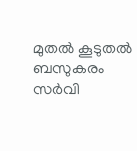മുതൽ കൂടുതൽ ബസുകരം സർവി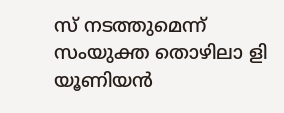സ് നടത്തുമെന്ന് സംയുക്ത തൊഴിലാ ളി യൂണിയൻ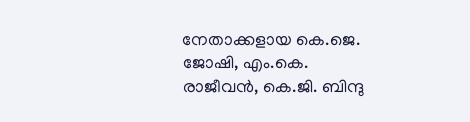നേതാക്കളായ കെ.ജെ. ജോഷി, എം.കെ. രാജീവൻ, കെ.ജി. ബിന്ദു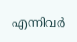എന്നിവർ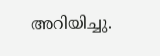അറിയിച്ചു.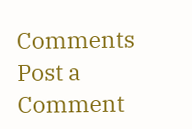Comments
Post a Comment